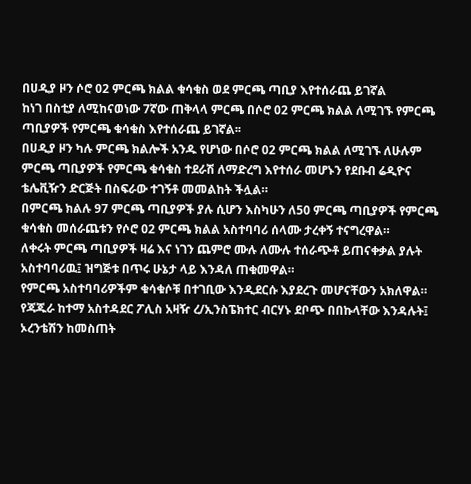በሀዲያ ዞን ሶሮ 02 ምርጫ ክልል ቁሳቁስ ወደ ምርጫ ጣቢያ እየተሰራጨ ይገኛል
ከነገ በስቲያ ለሚከናወነው 7ኛው ጠቅላላ ምርጫ በሶሮ 02 ምርጫ ክልል ለሚገኙ የምርጫ ጣቢያዎች የምርጫ ቁሳቁስ እየተሰራጨ ይገኛል፡፡
በሀዲያ ዞን ካሉ ምርጫ ክልሎች አንዱ የሆነው በሶሮ 02 ምርጫ ክልል ለሚገኙ ለሁሉም ምርጫ ጣቢያዎች የምርጫ ቁሳቁስ ተደራሽ ለማድረግ እየተሰራ መሆኑን የደቡብ ሬዲዮና ቴሌቪዥን ድርጅት በስፍራው ተገኝቶ መመልከት ችሏል።
በምርጫ ክልሉ 97 ምርጫ ጣቢያዎች ያሉ ሲሆን እስካሁን ለ50 ምርጫ ጣቢያዎች የምርጫ ቁሳቁስ መሰራጨቱን የሶሮ 02 ምርጫ ክልል አስተባባሪ ሰላሙ ታረቀኝ ተናግረዋል።
ለቀሩት ምርጫ ጣቢያዎች ዛሬ እና ነገን ጨምሮ ሙሉ ለሙሉ ተሰራጭቶ ይጠናቀቃል ያሉት አስተባባሪዉ፤ ዝግጅቱ በጥሩ ሁኔታ ላይ እንዳለ ጠቁመዋል።
የምርጫ አስተባባሪዎችም ቁሳቁሶቹ በተገቢው እንዲደርሱ እያደረጉ መሆናቸውን አክለዋል።
የጃጁራ ከተማ አስተዳደር ፖሊስ አዛዥ ረ/ኢንስፔክተር ብርሃኑ ደቦጭ በበኩላቸው እንዳሉት፤ ኦረንቴሽን ከመስጠት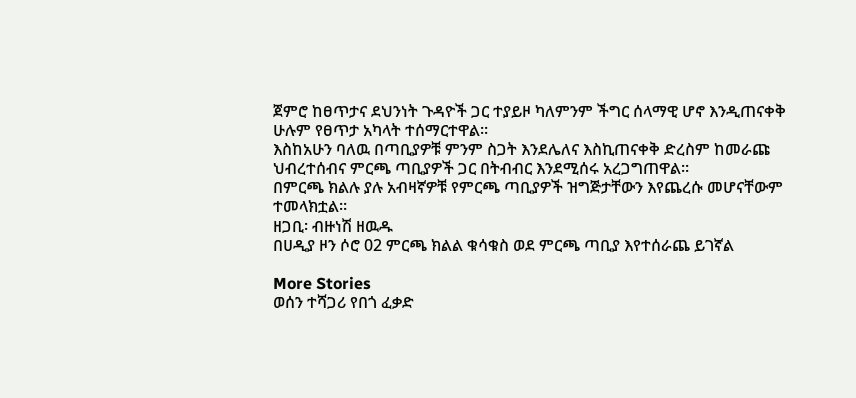ጀምሮ ከፀጥታና ደህንነት ጉዳዮች ጋር ተያይዞ ካለምንም ችግር ሰላማዊ ሆኖ እንዲጠናቀቅ ሁሉም የፀጥታ አካላት ተሰማርተዋል።
እስከአሁን ባለዉ በጣቢያዎቹ ምንም ስጋት እንደሌለና እስኪጠናቀቅ ድረስም ከመራጩ ህብረተሰብና ምርጫ ጣቢያዎች ጋር በትብብር እንደሚሰሩ አረጋግጠዋል።
በምርጫ ክልሉ ያሉ አብዛኛዎቹ የምርጫ ጣቢያዎች ዝግጅታቸውን እየጨረሱ መሆናቸውም ተመላክቷል።
ዘጋቢ፡ ብዙነሽ ዘዉዱ
በሀዲያ ዞን ሶሮ 02 ምርጫ ክልል ቁሳቁስ ወደ ምርጫ ጣቢያ እየተሰራጨ ይገኛል

More Stories
ወሰን ተሻጋሪ የበጎ ፈቃድ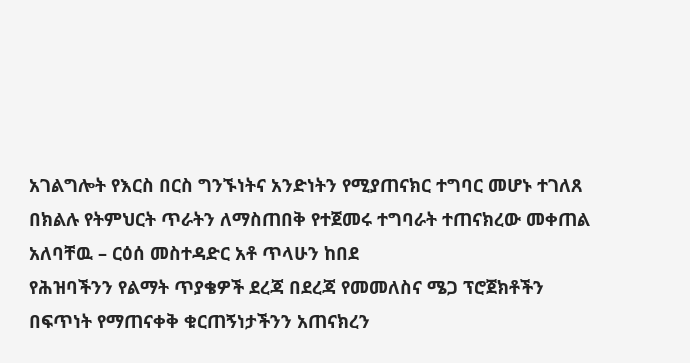አገልግሎት የእርስ በርስ ግንኙነትና አንድነትን የሚያጠናክር ተግባር መሆኑ ተገለጸ
በክልሉ የትምህርት ጥራትን ለማስጠበቅ የተጀመሩ ተግባራት ተጠናክረው መቀጠል አለባቸዉ – ርዕሰ መስተዳድር አቶ ጥላሁን ከበደ
የሕዝባችንን የልማት ጥያቄዎች ደረጃ በደረጃ የመመለስና ሜጋ ፕሮጀክቶችን በፍጥነት የማጠናቀቅ ቁርጠኝነታችንን አጠናክረን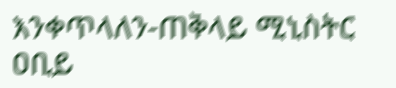እንቀጥላለን-ጠቅላይ ሚኒስትር ዐቢይ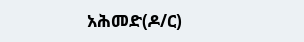አሕመድ(ዶ/ር)